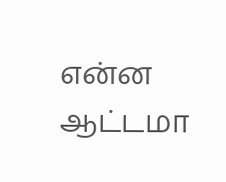என்ன ஆட்டமா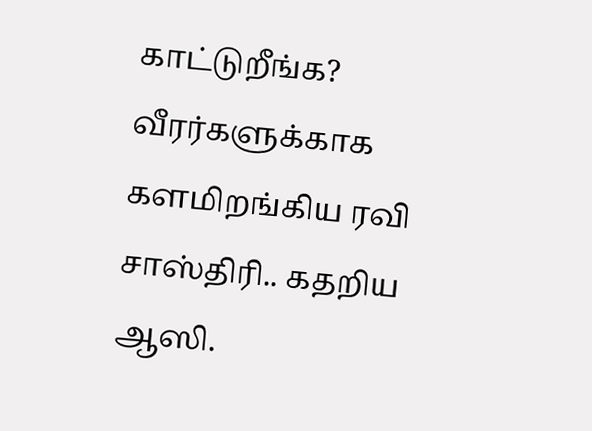காட்டுறீங்க? வீரர்களுக்காக களமிறங்கிய ரவி சாஸ்திரி.. கதறிய ஆஸி.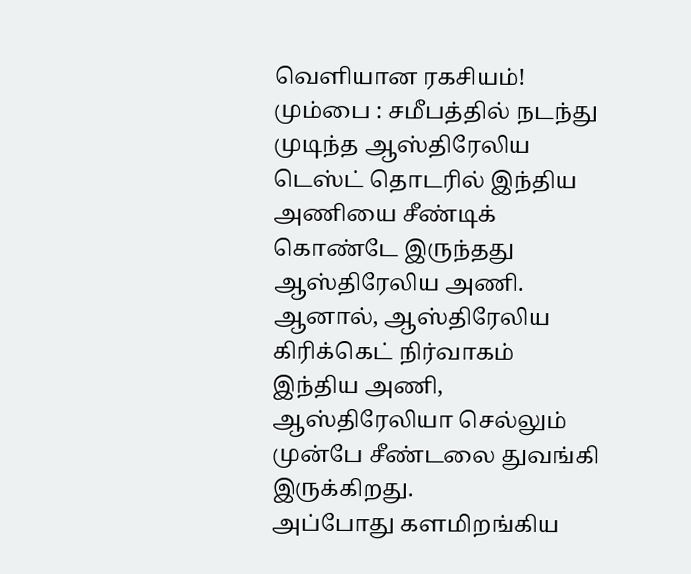வெளியான ரகசியம்!
மும்பை : சமீபத்தில் நடந்து முடிந்த ஆஸ்திரேலிய டெஸ்ட் தொடரில் இந்திய அணியை சீண்டிக் கொண்டே இருந்தது ஆஸ்திரேலிய அணி.
ஆனால், ஆஸ்திரேலிய கிரிக்கெட் நிர்வாகம் இந்திய அணி, ஆஸ்திரேலியா செல்லும் முன்பே சீண்டலை துவங்கி இருக்கிறது.
அப்போது களமிறங்கிய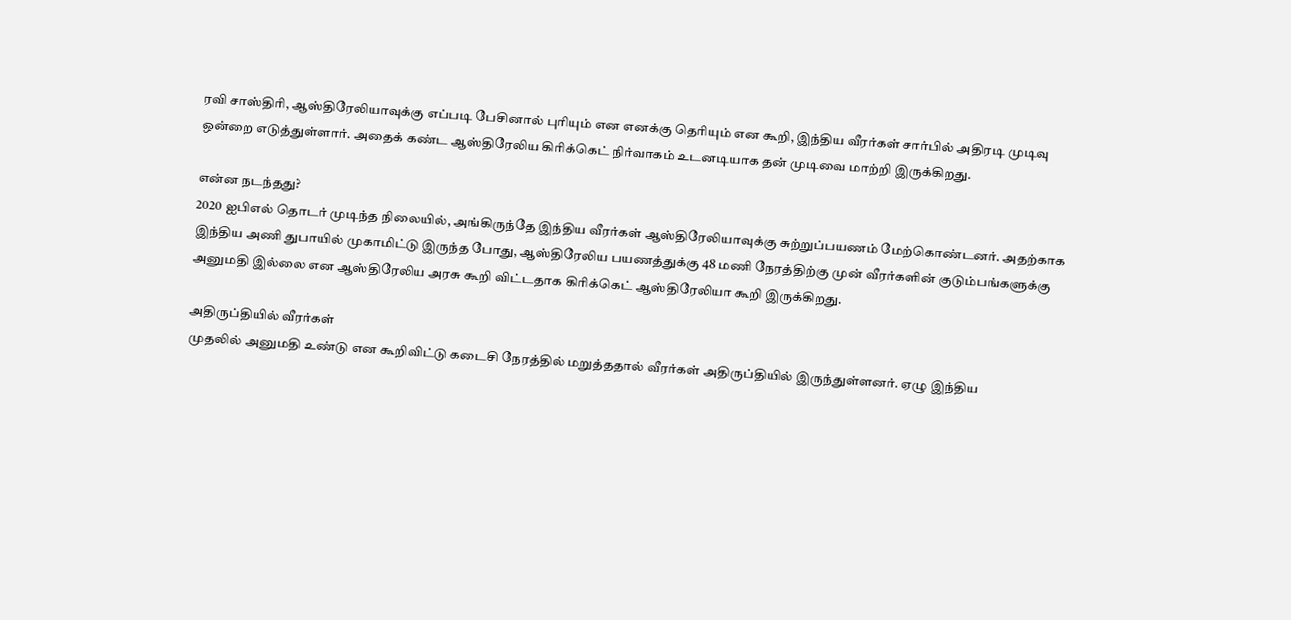ரவி சாஸ்திரி, ஆஸ்திரேலியாவுக்கு எப்படி பேசினால் புரியும் என எனக்கு தெரியும் என கூறி, இந்திய வீரர்கள் சார்பில் அதிரடி முடிவு ஒன்றை எடுத்துள்ளார். அதைக் கண்ட ஆஸ்திரேலிய கிரிக்கெட் நிர்வாகம் உடனடியாக தன் முடிவை மாற்றி இருக்கிறது.

என்ன நடந்தது?
2020 ஐபிஎல் தொடர் முடிந்த நிலையில், அங்கிருந்தே இந்திய வீரர்கள் ஆஸ்திரேலியாவுக்கு சுற்றுப்பயணம் மேற்கொண்டனர். அதற்காக இந்திய அணி துபாயில் முகாமிட்டு இருந்த போது, ஆஸ்திரேலிய பயணத்துக்கு 48 மணி நேரத்திற்கு முன் வீரர்களின் குடும்பங்களுக்கு அனுமதி இல்லை என ஆஸ்திரேலிய அரசு கூறி விட்டதாக கிரிக்கெட் ஆஸ்திரேலியா கூறி இருக்கிறது.

அதிருப்தியில் வீரர்கள்
முதலில் அனுமதி உண்டு என கூறிவிட்டு கடைசி நேரத்தில் மறுத்ததால் வீரர்கள் அதிருப்தியில் இருந்துள்ளனர். ஏழு இந்திய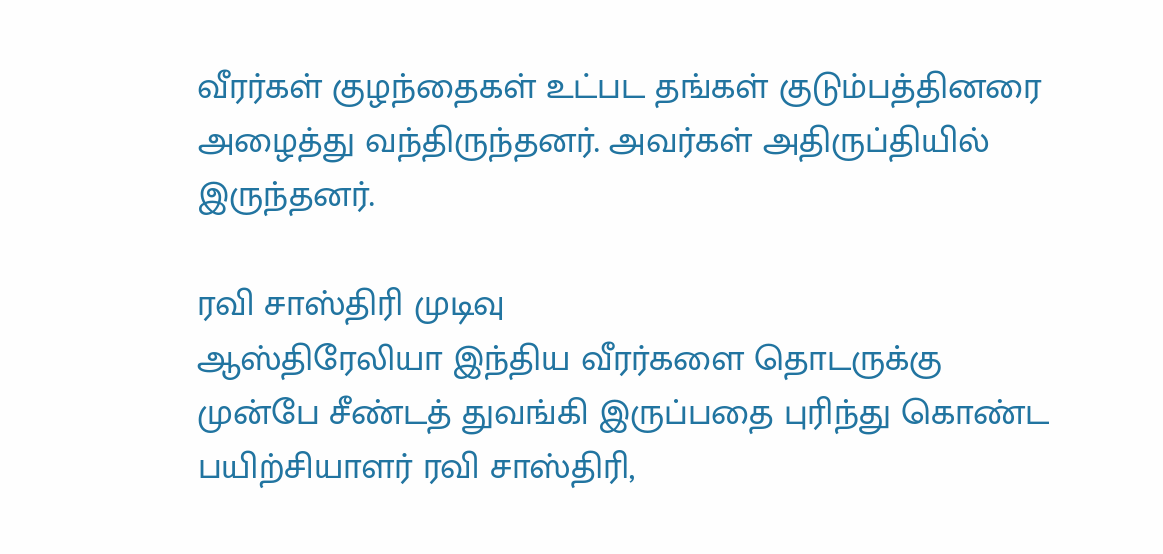வீரர்கள் குழந்தைகள் உட்பட தங்கள் குடும்பத்தினரை அழைத்து வந்திருந்தனர். அவர்கள் அதிருப்தியில் இருந்தனர்.

ரவி சாஸ்திரி முடிவு
ஆஸ்திரேலியா இந்திய வீரர்களை தொடருக்கு முன்பே சீண்டத் துவங்கி இருப்பதை புரிந்து கொண்ட பயிற்சியாளர் ரவி சாஸ்திரி,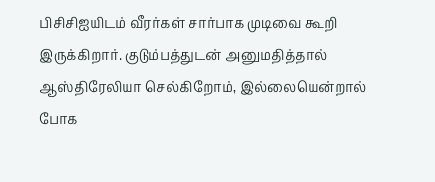பிசிசிஐயிடம் வீரர்கள் சார்பாக முடிவை கூறி இருக்கிறார். குடும்பத்துடன் அனுமதித்தால் ஆஸ்திரேலியா செல்கிறோம், இல்லையென்றால் போக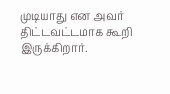முடியாது என அவர் திட்டவட்டமாக கூறி இருக்கிறார்.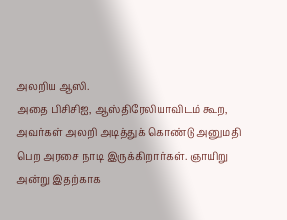அலறிய ஆஸி.
அதை பிசிசிஐ, ஆஸ்திரேலியாவிடம் கூற, அவர்கள் அலறி அடித்துக் கொண்டு அனுமதி பெற அரசை நாடி இருக்கிறார்கள். ஞாயிறு அன்று இதற்காக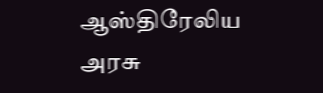ஆஸ்திரேலிய அரசு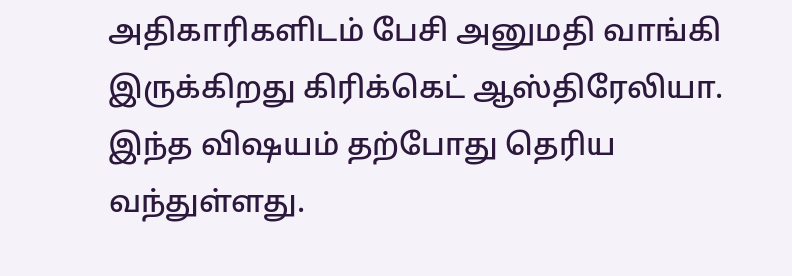அதிகாரிகளிடம் பேசி அனுமதி வாங்கி இருக்கிறது கிரிக்கெட் ஆஸ்திரேலியா. இந்த விஷயம் தற்போது தெரிய வந்துள்ளது.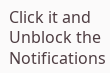Click it and Unblock the Notifications